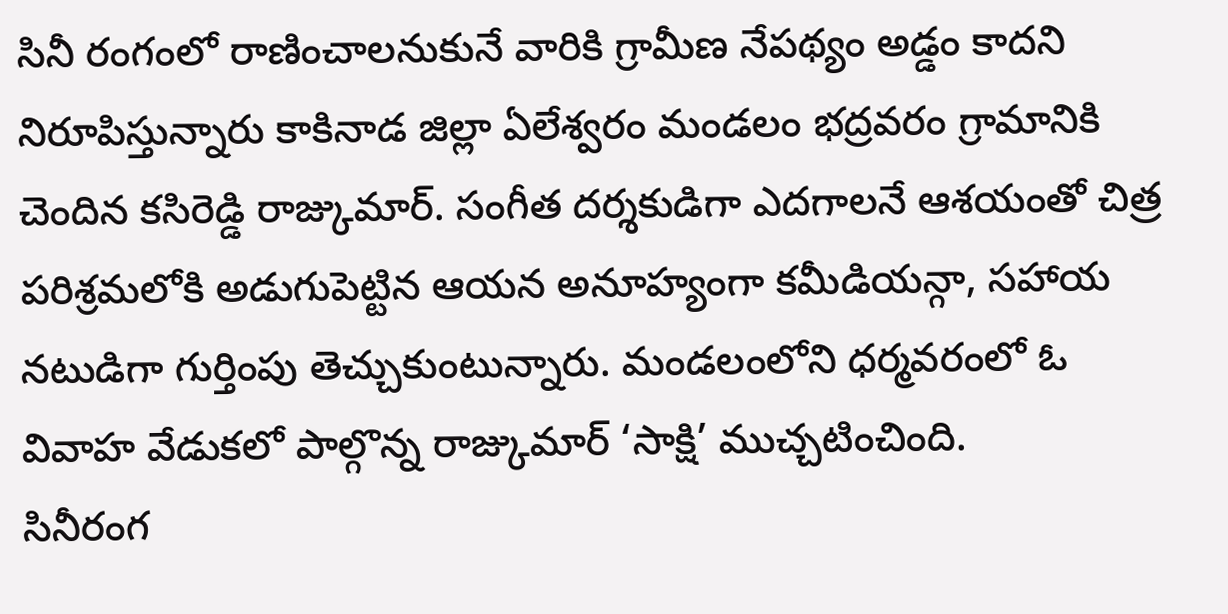సినీ రంగంలో రాణించాలనుకునే వారికి గ్రామీణ నేపథ్యం అడ్డం కాదని నిరూపిస్తున్నారు కాకినాడ జిల్లా ఏలేశ్వరం మండలం భద్రవరం గ్రామానికి చెందిన కసిరెడ్డి రాజ్కుమార్. సంగీత దర్శకుడిగా ఎదగాలనే ఆశయంతో చిత్ర పరిశ్రమలోకి అడుగుపెట్టిన ఆయన అనూహ్యంగా కమీడియన్గా, సహాయ నటుడిగా గుర్తింపు తెచ్చుకుంటున్నారు. మండలంలోని ధర్మవరంలో ఓ వివాహ వేడుకలో పాల్గొన్న రాజ్కుమార్ ‘సాక్షి’ ముచ్చటించింది.
సినీరంగ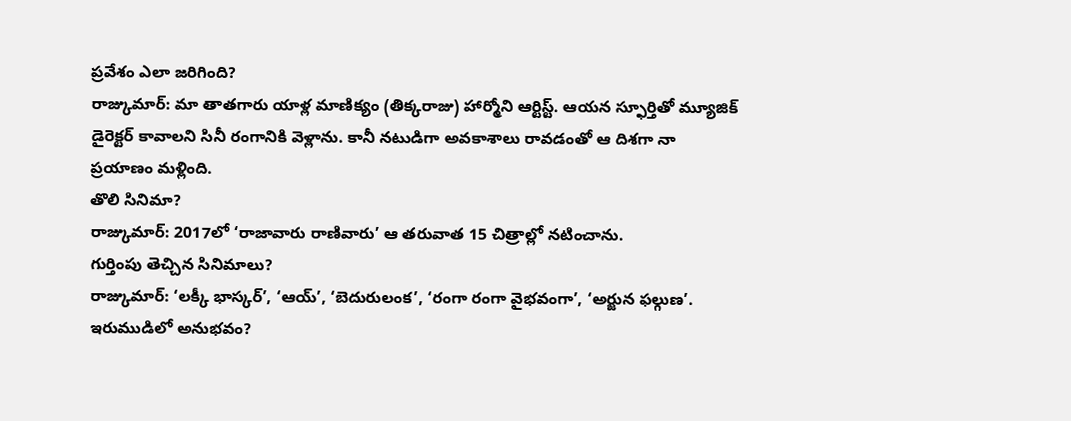ప్రవేశం ఎలా జరిగింది?
రాజ్కుమార్: మా తాతగారు యాళ్ల మాణిక్యం (తిక్కరాజు) హార్మోని ఆర్టిస్ట్. ఆయన స్ఫూర్తితో మ్యూజిక్ డైరెక్టర్ కావాలని సినీ రంగానికి వెళ్లాను. కానీ నటుడిగా అవకాశాలు రావడంతో ఆ దిశగా నా ప్రయాణం మళ్లింది.
తొలి సినిమా?
రాజ్కుమార్: 2017లో ‘రాజావారు రాణివారు’ ఆ తరువాత 15 చిత్రాల్లో నటించాను.
గుర్తింపు తెచ్చిన సినిమాలు?
రాజ్కుమార్: ‘లక్కీ భాస్కర్’, ‘ఆయ్’, ‘బెదురులంక’, ‘రంగా రంగా వైభవంగా’, ‘అర్జున ఫల్గుణ’.
ఇరుముడిలో అనుభవం?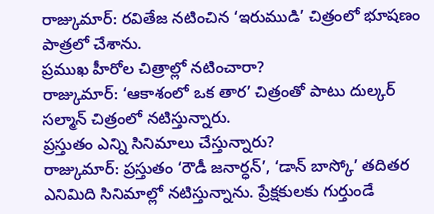రాజ్కుమార్: రవితేజ నటించిన ‘ఇరుముడి’ చిత్రంలో భూషణం పాత్రలో చేశాను.
ప్రముఖ హీరోల చిత్రాల్లో నటించారా?
రాజ్కుమార్: ‘ఆకాశంలో ఒక తార’ చిత్రంతో పాటు దుల్కర్ సల్మాన్ చిత్రంలో నటిస్తున్నారు.
ప్రస్తుతం ఎన్ని సినిమాలు చేస్తున్నారు?
రాజ్కుమార్: ప్రస్తుతం ‘రౌడీ జనార్ధన్’, ‘డాన్ బాస్కో’ తదితర ఎనిమిది సినిమాల్లో నటిస్తున్నాను. ప్రేక్షకులకు గుర్తుండే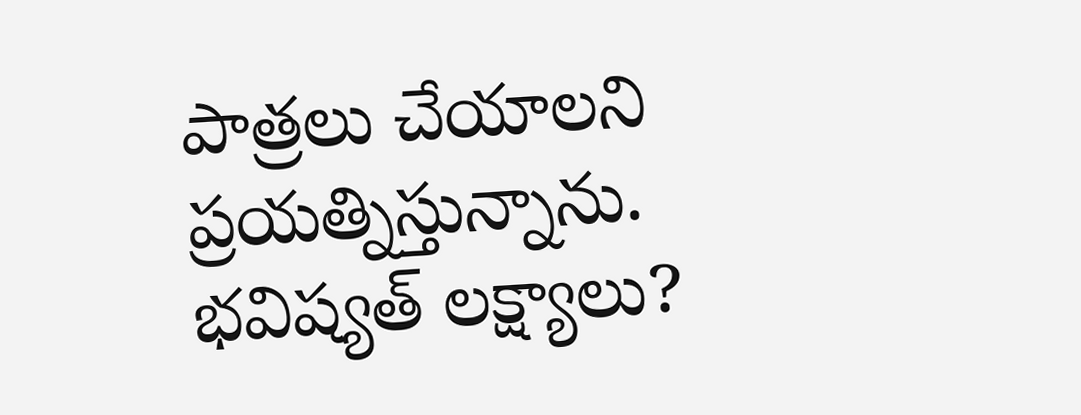పాత్రలు చేయాలని ప్రయత్నిస్తున్నాను.
భవిష్యత్ లక్ష్యాలు?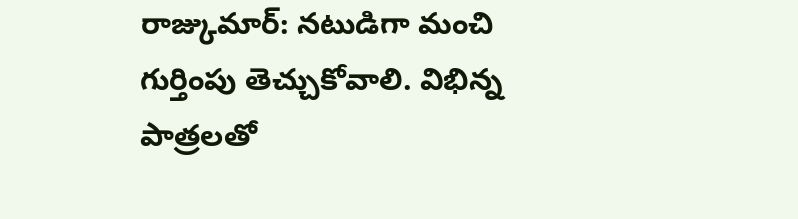రాజ్కుమార్: నటుడిగా మంచి గుర్తింపు తెచ్చుకోవాలి. విభిన్న పాత్రలతో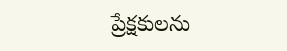ప్రేక్షకులను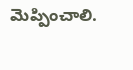మెప్పించాలి.